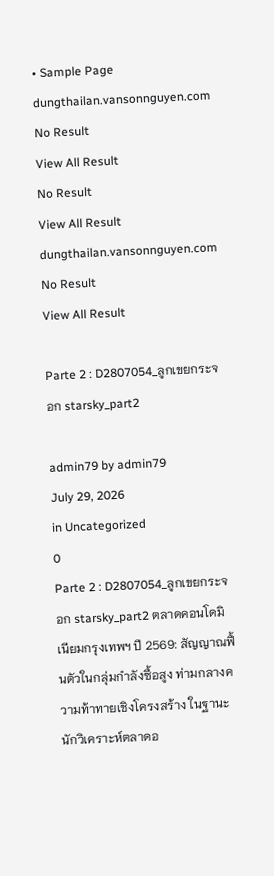• Sample Page
dungthailan.vansonnguyen.com
No Result
View All Result
No Result
View All Result
dungthailan.vansonnguyen.com
No Result
View All Result

Parte 2 : D2807054_ลูกเขยกระจอก starsky_part2

admin79 by admin79
July 29, 2026
in Uncategorized
0
Parte 2 : D2807054_ลูกเขยกระจอก starsky_part2 ตลาดคอนโดมิเนียมกรุงเทพฯ ปี 2569: สัญญาณฟื้นตัวในกลุ่มกำลังซื้อสูง ท่ามกลางความท้าทายเชิงโครงสร้าง ในฐานะนักวิเคราะห์ตลาดอ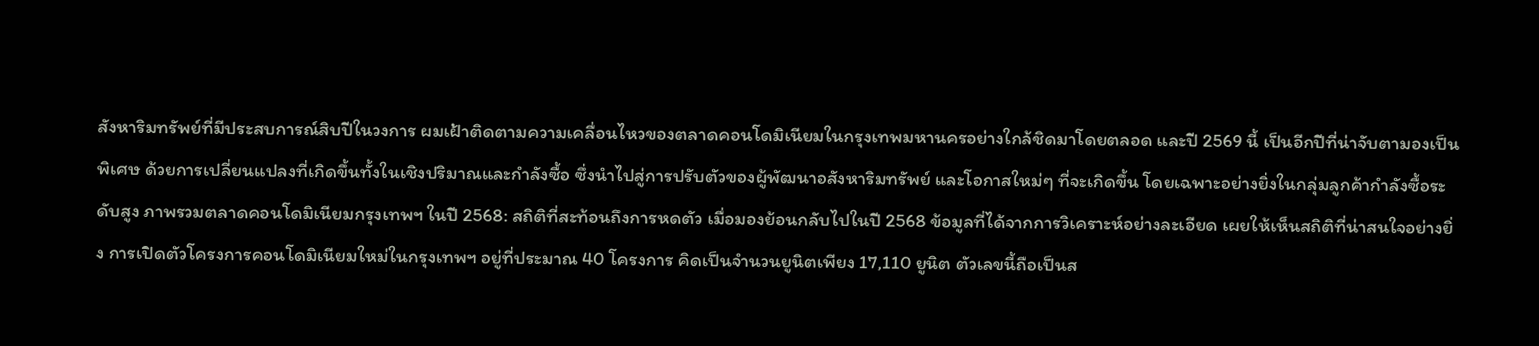สังหาริมทรัพย์ที่มีประสบการณ์สิบปีในวงการ ผมเฝ้าติดตามความเคลื่อนไหวของตลาดคอนโดมิเนียมในกรุงเทพมหานครอย่างใกล้ชิดมาโดยตลอด และปี 2569 นี้ เป็นอีกปีที่น่าจับตามองเป็นพิเศษ ด้วยการเปลี่ยนแปลงที่เกิดขึ้นทั้งในเชิงปริมาณและกำลังซื้อ ซึ่งนำไปสู่การปรับตัวของผู้พัฒนาอสังหาริมทรัพย์ และโอกาสใหม่ๆ ที่จะเกิดขึ้น โดยเฉพาะอย่างยิ่งในกลุ่มลูกค้ากำลังซื้อระดับสูง ภาพรวมตลาดคอนโดมิเนียมกรุงเทพฯ ในปี 2568: สถิติที่สะท้อนถึงการหดตัว เมื่อมองย้อนกลับไปในปี 2568 ข้อมูลที่ได้จากการวิเคราะห์อย่างละเอียด เผยให้เห็นสถิติที่น่าสนใจอย่างยิ่ง การเปิดตัวโครงการคอนโดมิเนียมใหม่ในกรุงเทพฯ อยู่ที่ประมาณ 40 โครงการ คิดเป็นจำนวนยูนิตเพียง 17,110 ยูนิต ตัวเลขนี้ถือเป็นส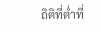ถิติที่ต่ำที่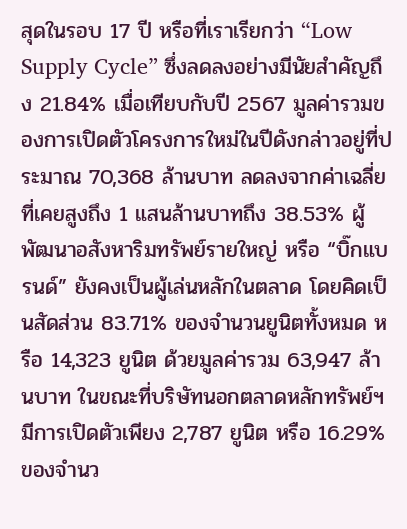สุดในรอบ 17 ปี หรือที่เราเรียกว่า “Low Supply Cycle” ซึ่งลดลงอย่างมีนัยสำคัญถึง 21.84% เมื่อเทียบกับปี 2567 มูลค่ารวมของการเปิดตัวโครงการใหม่ในปีดังกล่าวอยู่ที่ประมาณ 70,368 ล้านบาท ลดลงจากค่าเฉลี่ยที่เคยสูงถึง 1 แสนล้านบาทถึง 38.53% ผู้พัฒนาอสังหาริมทรัพย์รายใหญ่ หรือ “บิ๊กแบรนด์” ยังคงเป็นผู้เล่นหลักในตลาด โดยคิดเป็นสัดส่วน 83.71% ของจำนวนยูนิตทั้งหมด หรือ 14,323 ยูนิต ด้วยมูลค่ารวม 63,947 ล้านบาท ในขณะที่บริษัทนอกตลาดหลักทรัพย์ฯ มีการเปิดตัวเพียง 2,787 ยูนิต หรือ 16.29% ของจำนว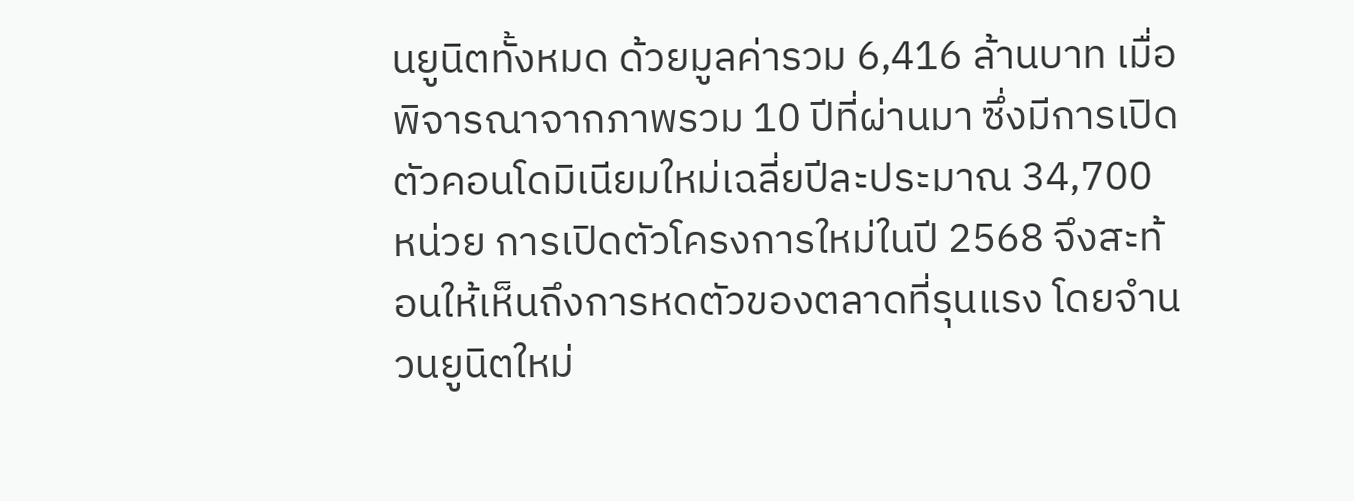นยูนิตทั้งหมด ด้วยมูลค่ารวม 6,416 ล้านบาท เมื่อพิจารณาจากภาพรวม 10 ปีที่ผ่านมา ซึ่งมีการเปิดตัวคอนโดมิเนียมใหม่เฉลี่ยปีละประมาณ 34,700 หน่วย การเปิดตัวโครงการใหม่ในปี 2568 จึงสะท้อนให้เห็นถึงการหดตัวของตลาดที่รุนแรง โดยจำนวนยูนิตใหม่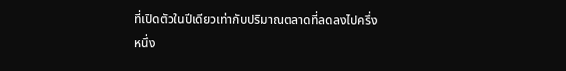ที่เปิดตัวในปีเดียวเท่ากับปริมาณตลาดที่ลดลงไปครึ่งหนึ่ง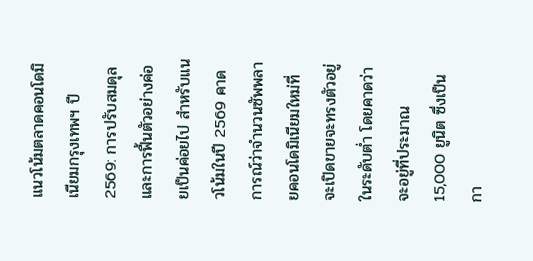แนวโน้มตลาดคอนโดมิเนียมกรุงเทพฯ ปี 2569: การปรับสมดุลและการฟื้นตัวอย่างค่อยเป็นค่อยไป สำหรับแนวโน้มในปี 2569 คาดการณ์ว่าจำนวนซัพพลายคอนโดมิเนียมใหม่ที่จะเปิดขายจะทรงตัวอยู่ในระดับต่ำ โดยคาดว่าจะอยู่ที่ประมาณ 15,000 ยูนิต ซึ่งเป็นกา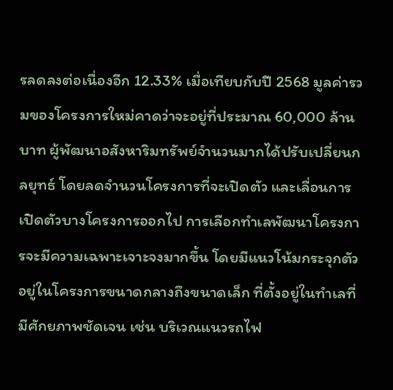รลดลงต่อเนื่องอีก 12.33% เมื่อเทียบกับปี 2568 มูลค่ารวมของโครงการใหม่คาดว่าจะอยู่ที่ประมาณ 60,000 ล้านบาท ผู้พัฒนาอสังหาริมทรัพย์จำนวนมากได้ปรับเปลี่ยนกลยุทธ์ โดยลดจำนวนโครงการที่จะเปิดตัว และเลื่อนการเปิดตัวบางโครงการออกไป การเลือกทำเลพัฒนาโครงการจะมีความเฉพาะเจาะจงมากขึ้น โดยมีแนวโน้มกระจุกตัวอยู่ในโครงการขนาดกลางถึงขนาดเล็ก ที่ตั้งอยู่ในทำเลที่มีศักยภาพชัดเจน เช่น บริเวณแนวรถไฟ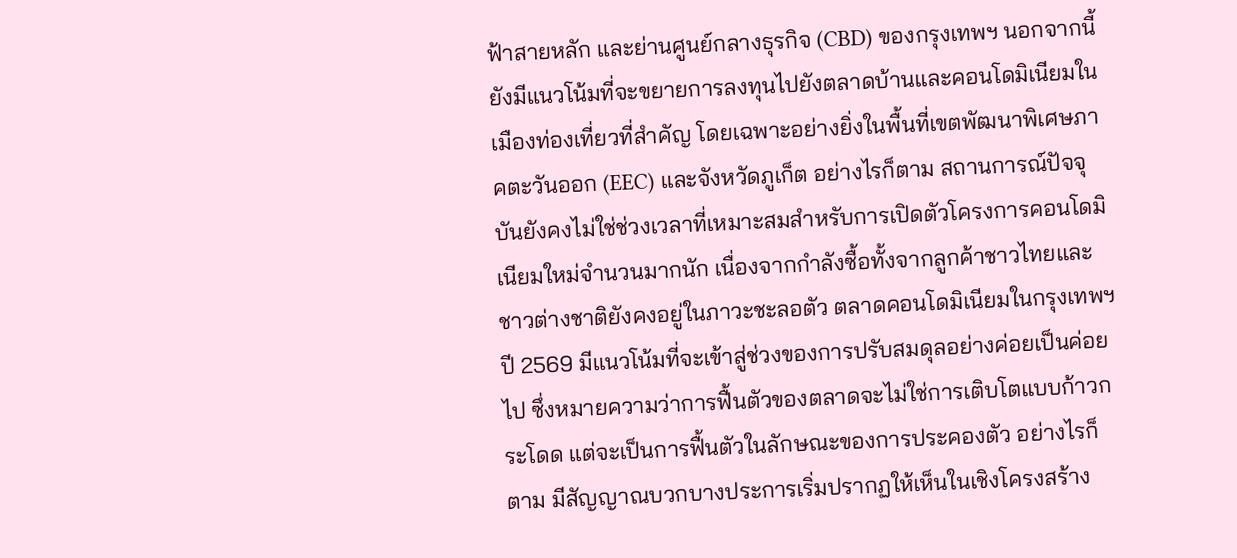ฟ้าสายหลัก และย่านศูนย์กลางธุรกิจ (CBD) ของกรุงเทพฯ นอกจากนี้ ยังมีแนวโน้มที่จะขยายการลงทุนไปยังตลาดบ้านและคอนโดมิเนียมในเมืองท่องเที่ยวที่สำคัญ โดยเฉพาะอย่างยิ่งในพื้นที่เขตพัฒนาพิเศษภาคตะวันออก (EEC) และจังหวัดภูเก็ต อย่างไรก็ตาม สถานการณ์ปัจจุบันยังคงไม่ใช่ช่วงเวลาที่เหมาะสมสำหรับการเปิดตัวโครงการคอนโดมิเนียมใหม่จำนวนมากนัก เนื่องจากกำลังซื้อทั้งจากลูกค้าชาวไทยและชาวต่างชาติยังคงอยู่ในภาวะชะลอตัว ตลาดคอนโดมิเนียมในกรุงเทพฯ ปี 2569 มีแนวโน้มที่จะเข้าสู่ช่วงของการปรับสมดุลอย่างค่อยเป็นค่อยไป ซึ่งหมายความว่าการฟื้นตัวของตลาดจะไม่ใช่การเติบโตแบบก้าวกระโดด แต่จะเป็นการฟื้นตัวในลักษณะของการประคองตัว อย่างไรก็ตาม มีสัญญาณบวกบางประการเริ่มปรากฏให้เห็นในเชิงโครงสร้าง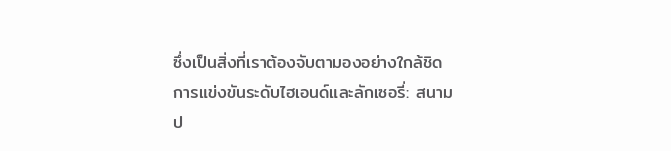ซึ่งเป็นสิ่งที่เราต้องจับตามองอย่างใกล้ชิด การแข่งขันระดับไฮเอนด์และลักเซอรี่: สนามป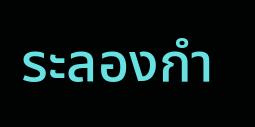ระลองกำ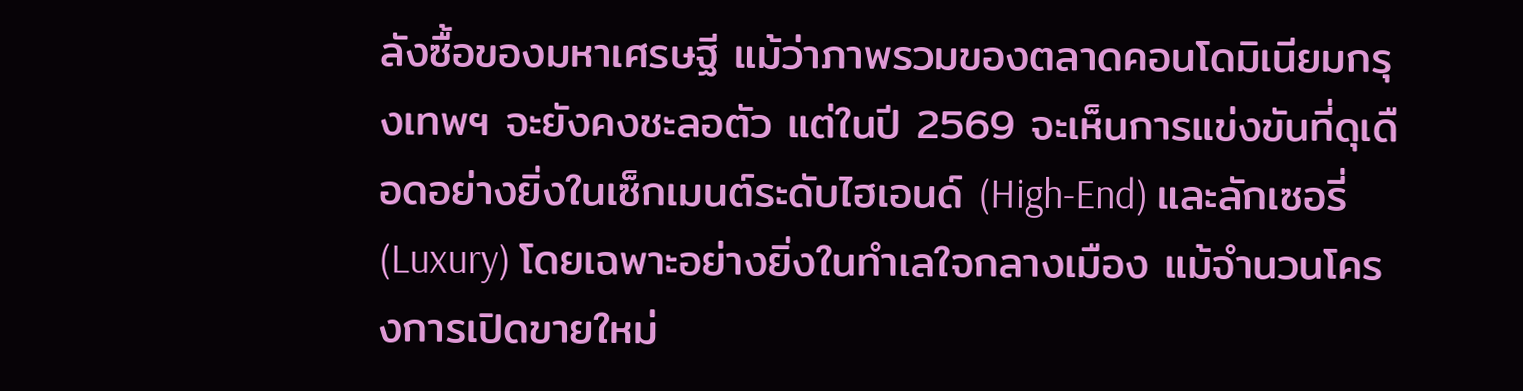ลังซื้อของมหาเศรษฐี แม้ว่าภาพรวมของตลาดคอนโดมิเนียมกรุงเทพฯ จะยังคงชะลอตัว แต่ในปี 2569 จะเห็นการแข่งขันที่ดุเดือดอย่างยิ่งในเซ็กเมนต์ระดับไฮเอนด์ (High-End) และลักเซอรี่ (Luxury) โดยเฉพาะอย่างยิ่งในทำเลใจกลางเมือง แม้จำนวนโครงการเปิดขายใหม่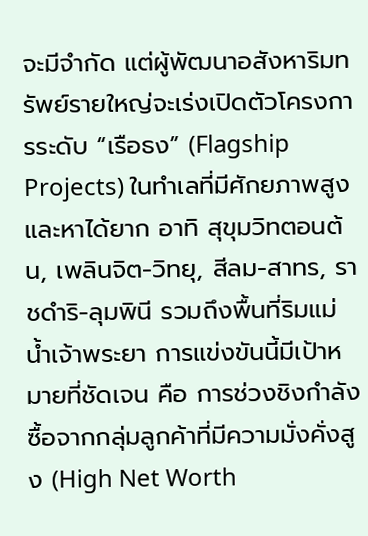จะมีจำกัด แต่ผู้พัฒนาอสังหาริมทรัพย์รายใหญ่จะเร่งเปิดตัวโครงการระดับ “เรือธง” (Flagship Projects) ในทำเลที่มีศักยภาพสูงและหาได้ยาก อาทิ สุขุมวิทตอนต้น, เพลินจิต-วิทยุ, สีลม-สาทร, ราชดำริ-ลุมพินี รวมถึงพื้นที่ริมแม่น้ำเจ้าพระยา การแข่งขันนี้มีเป้าหมายที่ชัดเจน คือ การช่วงชิงกำลังซื้อจากกลุ่มลูกค้าที่มีความมั่งคั่งสูง (High Net Worth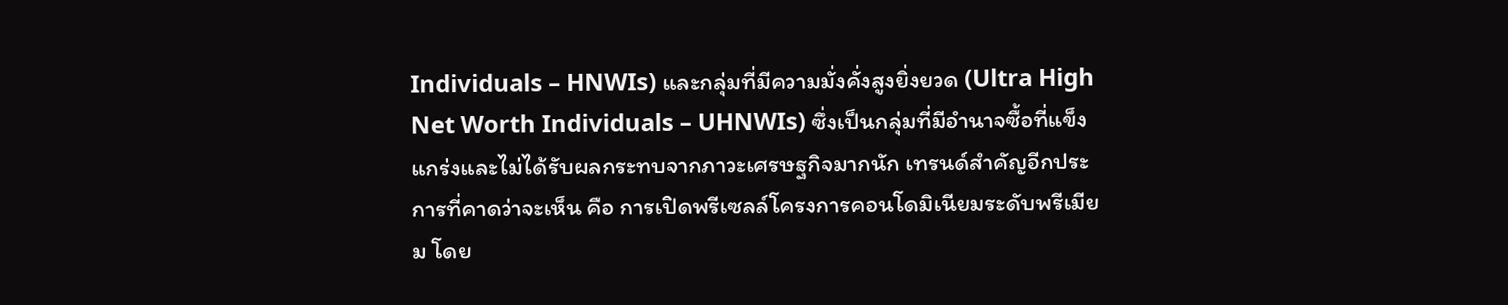Individuals – HNWIs) และกลุ่มที่มีความมั่งคั่งสูงยิ่งยวด (Ultra High Net Worth Individuals – UHNWIs) ซึ่งเป็นกลุ่มที่มีอำนาจซื้อที่แข็งแกร่งและไม่ได้รับผลกระทบจากภาวะเศรษฐกิจมากนัก เทรนด์สำคัญอีกประการที่คาดว่าจะเห็น คือ การเปิดพรีเซลล์โครงการคอนโดมิเนียมระดับพรีเมียม โดย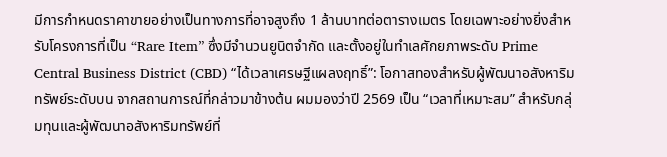มีการกำหนดราคาขายอย่างเป็นทางการที่อาจสูงถึง 1 ล้านบาทต่อตารางเมตร โดยเฉพาะอย่างยิ่งสำหรับโครงการที่เป็น “Rare Item” ซึ่งมีจำนวนยูนิตจำกัด และตั้งอยู่ในทำเลศักยภาพระดับ Prime Central Business District (CBD) “ได้เวลาเศรษฐีแผลงฤทธิ์”: โอกาสทองสำหรับผู้พัฒนาอสังหาริมทรัพย์ระดับบน จากสถานการณ์ที่กล่าวมาข้างต้น ผมมองว่าปี 2569 เป็น “เวลาที่เหมาะสม” สำหรับกลุ่มทุนและผู้พัฒนาอสังหาริมทรัพย์ที่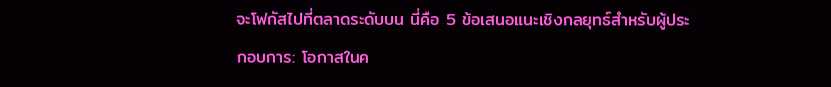จะโฟกัสไปที่ตลาดระดับบน นี่คือ 5 ข้อเสนอแนะเชิงกลยุทธ์สำหรับผู้ประกอบการ: โอกาสในค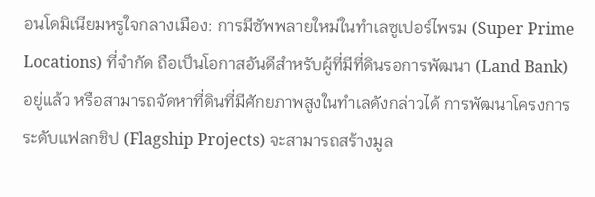อนโดมิเนียมหรูใจกลางเมือง: การมีซัพพลายใหม่ในทำเลซูเปอร์ไพรม (Super Prime Locations) ที่จำกัด ถือเป็นโอกาสอันดีสำหรับผู้ที่มีที่ดินรอการพัฒนา (Land Bank) อยู่แล้ว หรือสามารถจัดหาที่ดินที่มีศักยภาพสูงในทำเลดังกล่าวได้ การพัฒนาโครงการระดับแฟลกชิป (Flagship Projects) จะสามารถสร้างมูล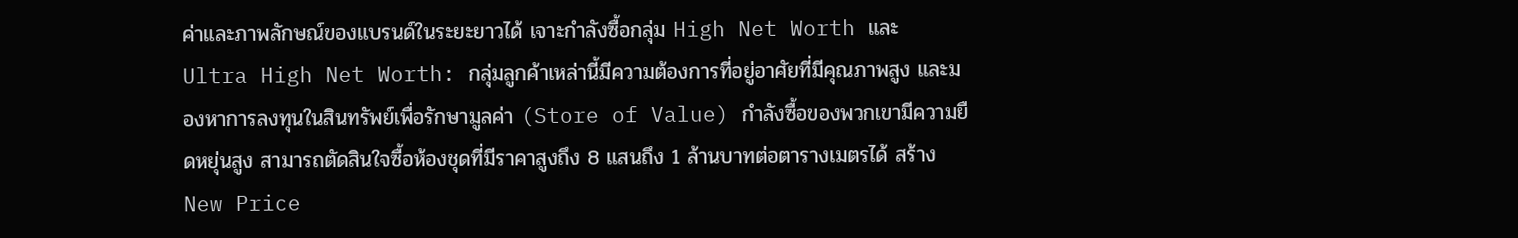ค่าและภาพลักษณ์ของแบรนด์ในระยะยาวได้ เจาะกำลังซื้อกลุ่ม High Net Worth และ Ultra High Net Worth: กลุ่มลูกค้าเหล่านี้มีความต้องการที่อยู่อาศัยที่มีคุณภาพสูง และมองหาการลงทุนในสินทรัพย์เพื่อรักษามูลค่า (Store of Value) กำลังซื้อของพวกเขามีความยืดหยุ่นสูง สามารถตัดสินใจซื้อห้องชุดที่มีราคาสูงถึง 8 แสนถึง 1 ล้านบาทต่อตารางเมตรได้ สร้าง New Price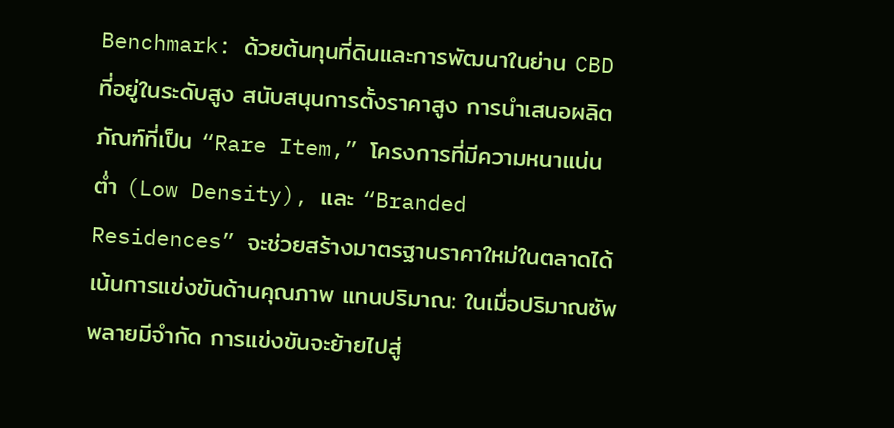Benchmark: ด้วยต้นทุนที่ดินและการพัฒนาในย่าน CBD ที่อยู่ในระดับสูง สนับสนุนการตั้งราคาสูง การนำเสนอผลิตภัณฑ์ที่เป็น “Rare Item,” โครงการที่มีความหนาแน่นต่ำ (Low Density), และ “Branded Residences” จะช่วยสร้างมาตรฐานราคาใหม่ในตลาดได้ เน้นการแข่งขันด้านคุณภาพ แทนปริมาณ: ในเมื่อปริมาณซัพพลายมีจำกัด การแข่งขันจะย้ายไปสู่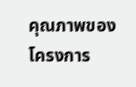คุณภาพของโครงการ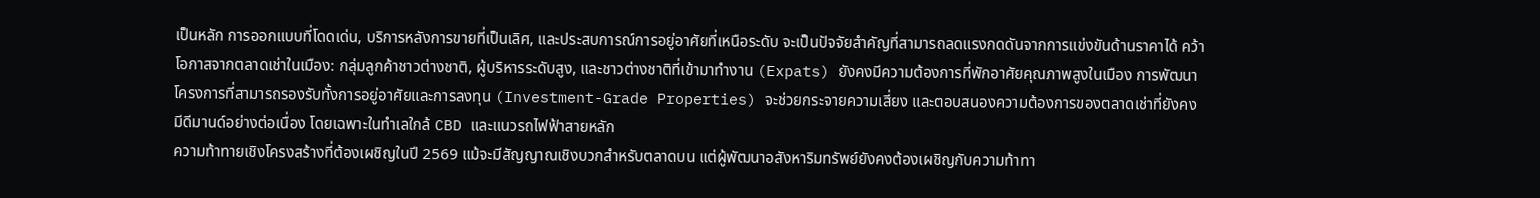เป็นหลัก การออกแบบที่โดดเด่น, บริการหลังการขายที่เป็นเลิศ, และประสบการณ์การอยู่อาศัยที่เหนือระดับ จะเป็นปัจจัยสำคัญที่สามารถลดแรงกดดันจากการแข่งขันด้านราคาได้ คว้าโอกาสจากตลาดเช่าในเมือง: กลุ่มลูกค้าชาวต่างชาติ, ผู้บริหารระดับสูง, และชาวต่างชาติที่เข้ามาทำงาน (Expats) ยังคงมีความต้องการที่พักอาศัยคุณภาพสูงในเมือง การพัฒนาโครงการที่สามารถรองรับทั้งการอยู่อาศัยและการลงทุน (Investment-Grade Properties) จะช่วยกระจายความเสี่ยง และตอบสนองความต้องการของตลาดเช่าที่ยังคงมีดีมานด์อย่างต่อเนื่อง โดยเฉพาะในทำเลใกล้ CBD และแนวรถไฟฟ้าสายหลัก
ความท้าทายเชิงโครงสร้างที่ต้องเผชิญในปี 2569 แม้จะมีสัญญาณเชิงบวกสำหรับตลาดบน แต่ผู้พัฒนาอสังหาริมทรัพย์ยังคงต้องเผชิญกับความท้าทา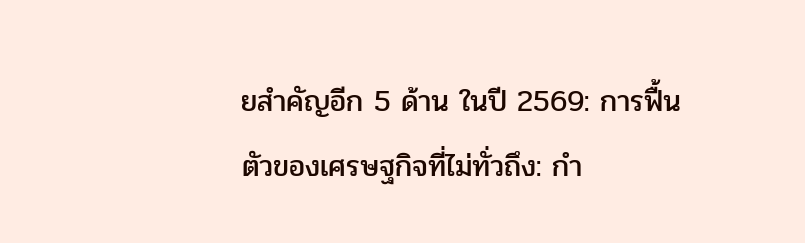ยสำคัญอีก 5 ด้าน ในปี 2569: การฟื้นตัวของเศรษฐกิจที่ไม่ทั่วถึง: กำ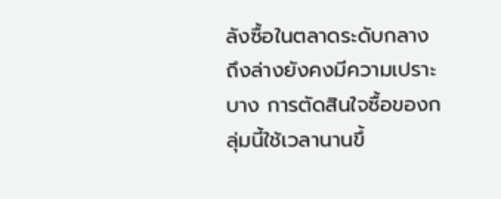ลังซื้อในตลาดระดับกลางถึงล่างยังคงมีความเปราะบาง การตัดสินใจซื้อของกลุ่มนี้ใช้เวลานานขึ้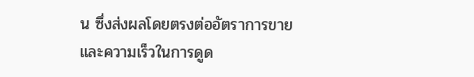น ซึ่งส่งผลโดยตรงต่ออัตราการขายและความเร็วในการดูด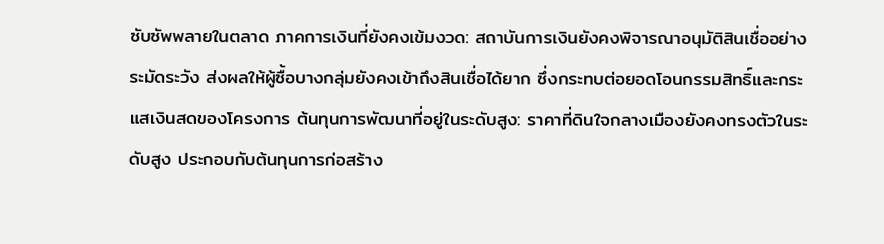ซับซัพพลายในตลาด ภาคการเงินที่ยังคงเข้มงวด: สถาบันการเงินยังคงพิจารณาอนุมัติสินเชื่ออย่างระมัดระวัง ส่งผลให้ผู้ซื้อบางกลุ่มยังคงเข้าถึงสินเชื่อได้ยาก ซึ่งกระทบต่อยอดโอนกรรมสิทธิ์และกระแสเงินสดของโครงการ ต้นทุนการพัฒนาที่อยู่ในระดับสูง: ราคาที่ดินใจกลางเมืองยังคงทรงตัวในระดับสูง ประกอบกับต้นทุนการก่อสร้าง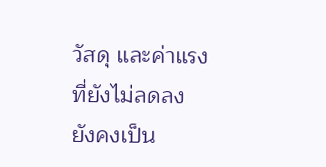วัสดุ และค่าแรงที่ยังไม่ลดลง ยังคงเป็น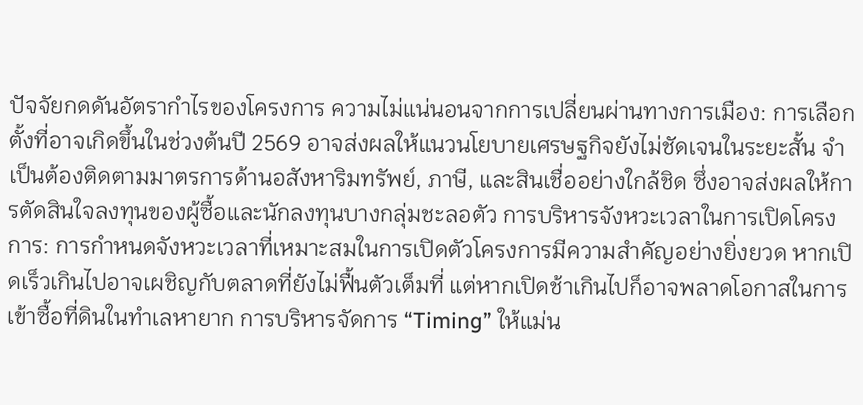ปัจจัยกดดันอัตรากำไรของโครงการ ความไม่แน่นอนจากการเปลี่ยนผ่านทางการเมือง: การเลือกตั้งที่อาจเกิดขึ้นในช่วงต้นปี 2569 อาจส่งผลให้แนวนโยบายเศรษฐกิจยังไม่ชัดเจนในระยะสั้น จำเป็นต้องติดตามมาตรการด้านอสังหาริมทรัพย์, ภาษี, และสินเชื่ออย่างใกล้ชิด ซึ่งอาจส่งผลให้การตัดสินใจลงทุนของผู้ซื้อและนักลงทุนบางกลุ่มชะลอตัว การบริหารจังหวะเวลาในการเปิดโครงการ: การกำหนดจังหวะเวลาที่เหมาะสมในการเปิดตัวโครงการมีความสำคัญอย่างยิ่งยวด หากเปิดเร็วเกินไปอาจเผชิญกับตลาดที่ยังไม่ฟื้นตัวเต็มที่ แต่หากเปิดช้าเกินไปก็อาจพลาดโอกาสในการเข้าซื้อที่ดินในทำเลหายาก การบริหารจัดการ “Timing” ให้แม่น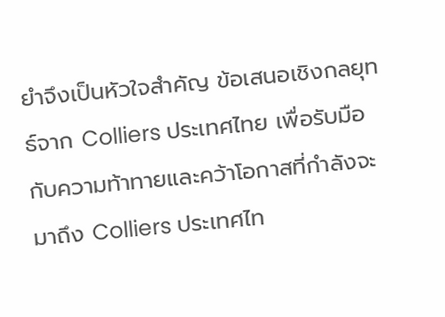ยำจึงเป็นหัวใจสำคัญ ข้อเสนอเชิงกลยุทธ์จาก Colliers ประเทศไทย เพื่อรับมือกับความท้าทายและคว้าโอกาสที่กำลังจะมาถึง Colliers ประเทศไท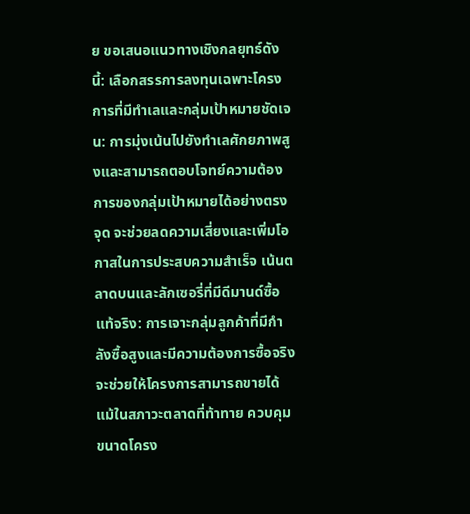ย ขอเสนอแนวทางเชิงกลยุทธ์ดังนี้: เลือกสรรการลงทุนเฉพาะโครงการที่มีทำเลและกลุ่มเป้าหมายชัดเจน: การมุ่งเน้นไปยังทำเลศักยภาพสูงและสามารถตอบโจทย์ความต้องการของกลุ่มเป้าหมายได้อย่างตรงจุด จะช่วยลดความเสี่ยงและเพิ่มโอกาสในการประสบความสำเร็จ เน้นตลาดบนและลักเซอรี่ที่มีดีมานด์ซื้อแท้จริง: การเจาะกลุ่มลูกค้าที่มีกำลังซื้อสูงและมีความต้องการซื้อจริง จะช่วยให้โครงการสามารถขายได้แม้ในสภาวะตลาดที่ท้าทาย ควบคุมขนาดโครง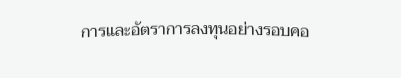การและอัตราการลงทุนอย่างรอบคอ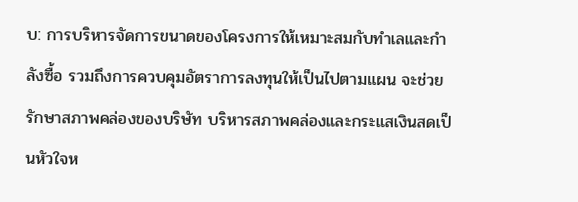บ: การบริหารจัดการขนาดของโครงการให้เหมาะสมกับทำเลและกำลังซื้อ รวมถึงการควบคุมอัตราการลงทุนให้เป็นไปตามแผน จะช่วยรักษาสภาพคล่องของบริษัท บริหารสภาพคล่องและกระแสเงินสดเป็นหัวใจห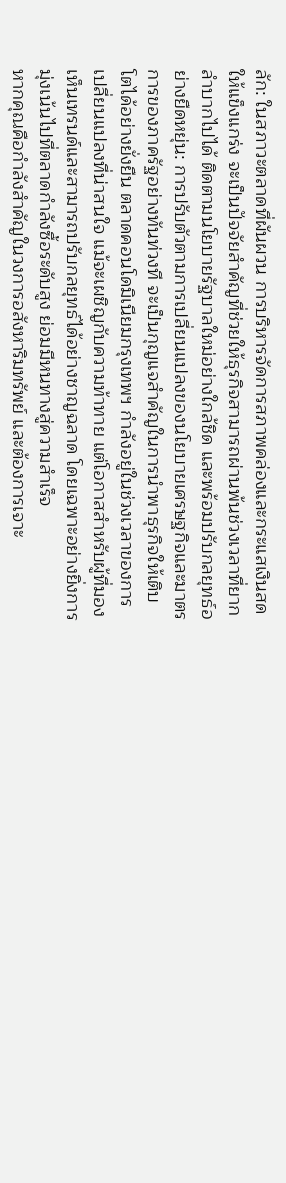ลัก: ในสภาวะตลาดที่ผันผวน การบริหารจัดการสภาพคล่องและกระแสเงินสดให้แข็งแกร่ง จะเป็นปัจจัยสำคัญที่ช่วยให้ธุรกิจสามารถผ่านพ้นช่วงเวลาที่ยากลำบากไปได้ ติดตามนโยบายรัฐบาลใหม่อย่างใกล้ชิด และพร้อมปรับกลยุทธ์อย่างยืดหยุ่น: การปรับตัวตามการเปลี่ยนแปลงของนโยบายเศรษฐกิจและมาตรการของภาครัฐอย่างทันท่วงที จะเป็นกุญแจสำคัญในการนำพาธุรกิจให้เติบโตได้อย่างยั่งยืน ตลาดคอนโดมิเนียมกรุงเทพฯ กำลังอยู่ในช่วงเวลาของการเปลี่ยนแปลงที่น่าสนใจ แม้จะเผชิญกับความท้าทาย แต่โอกาสสำหรับผู้ที่มองเห็นเทรนด์และสามารถปรับกลยุทธ์ได้อย่างชาญฉลาด โดยเฉพาะอย่างยิ่งการมุ่งเน้นไปที่ตลาดกำลังซื้อระดับสูง ย่อมมีหนทางสู่ความสำเร็จ
หากคุณคือกำลังสำคัญในวงการอสังหาริมทรัพย์ และต้องการเจาะ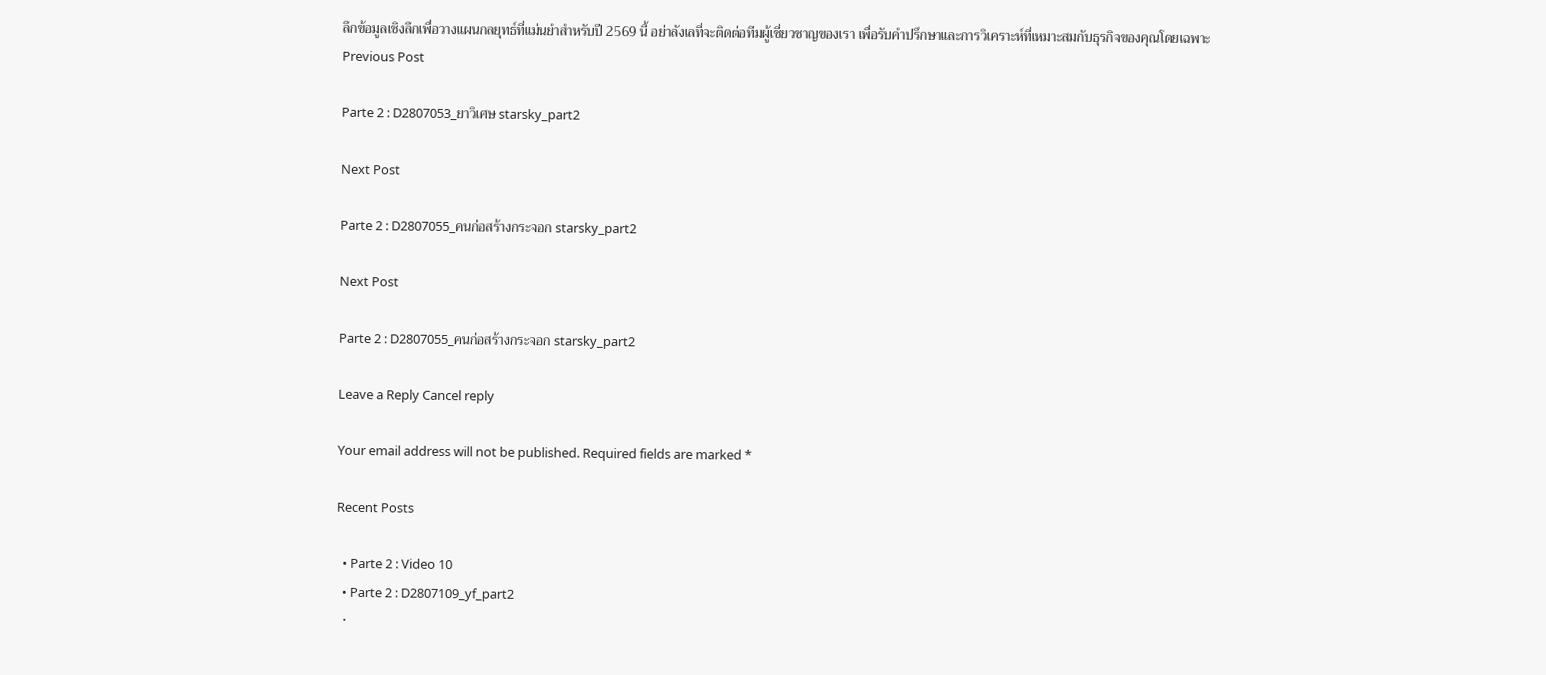ลึกข้อมูลเชิงลึกเพื่อวางแผนกลยุทธ์ที่แม่นยำสำหรับปี 2569 นี้ อย่าลังเลที่จะติดต่อทีมผู้เชี่ยวชาญของเรา เพื่อรับคำปรึกษาและการวิเคราะห์ที่เหมาะสมกับธุรกิจของคุณโดยเฉพาะ
Previous Post

Parte 2 : D2807053_ยาวิเศษ starsky_part2

Next Post

Parte 2 : D2807055_คนก่อสร้างกระจอก starsky_part2

Next Post

Parte 2 : D2807055_คนก่อสร้างกระจอก starsky_part2

Leave a Reply Cancel reply

Your email address will not be published. Required fields are marked *

Recent Posts

  • Parte 2 : Video 10
  • Parte 2 : D2807109_yf_part2
  •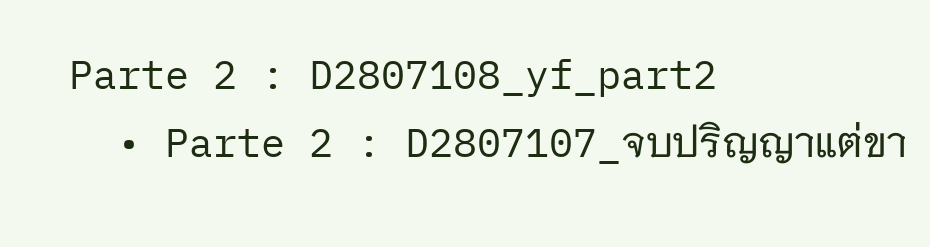Parte 2 : D2807108_yf_part2
  • Parte 2 : D2807107_จบปริญญาแต่ขา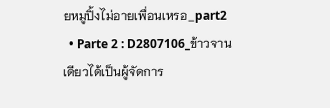ยหมูปิ้งไม่อายเพื่อนเหรอ_part2
  • Parte 2 : D2807106_ข้าวจานเดียวได้เป็นผู้จัดการ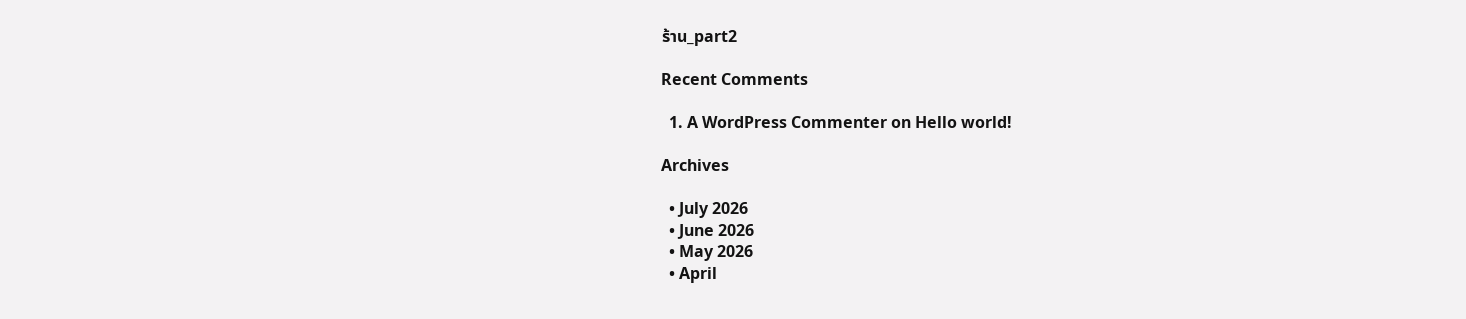ร้าน_part2

Recent Comments

  1. A WordPress Commenter on Hello world!

Archives

  • July 2026
  • June 2026
  • May 2026
  • April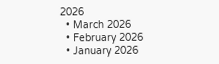2026
  • March 2026
  • February 2026
  • January 2026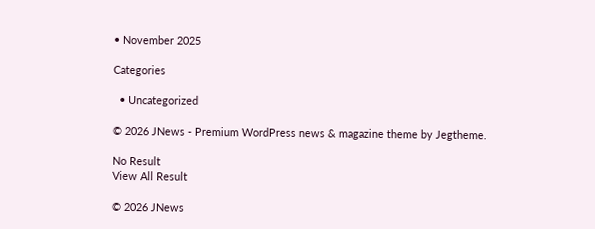• November 2025

Categories

  • Uncategorized

© 2026 JNews - Premium WordPress news & magazine theme by Jegtheme.

No Result
View All Result

© 2026 JNews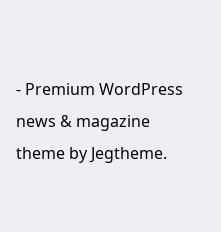- Premium WordPress news & magazine theme by Jegtheme.